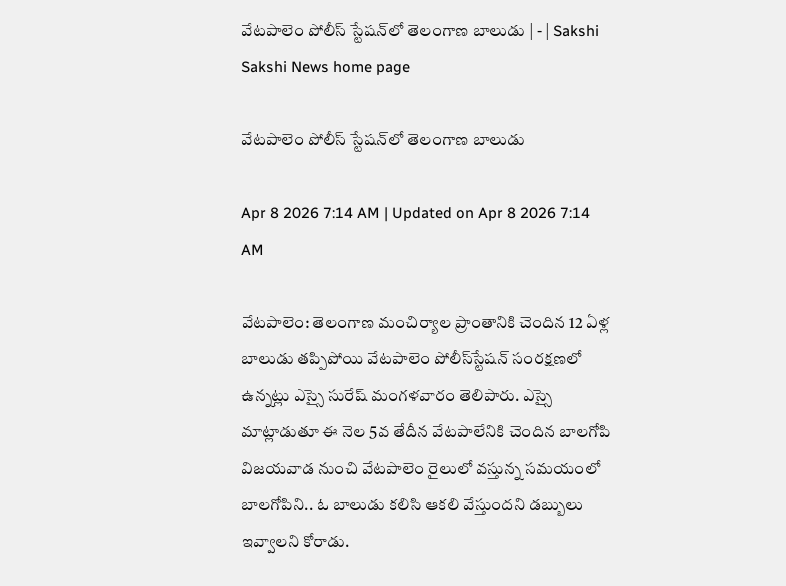వేటపాలెం పోలీస్‌ స్టేషన్‌లో తెలంగాణ బాలుడు | - | Sakshi
Sakshi News home page

వేటపాలెం పోలీస్‌ స్టేషన్‌లో తెలంగాణ బాలుడు

Apr 8 2026 7:14 AM | Updated on Apr 8 2026 7:14 AM

వేటపాలెం: తెలంగాణ మంచిర్యాల ప్రాంతానికి చెందిన 12 ఏళ్ల బాలుడు తప్పిపోయి వేటపాలెం పోలీస్‌స్టేషన్‌ సంరక్షణలో ఉన్నట్లు ఎస్సై సురేష్‌ మంగళవారం తెలిపారు. ఎస్సై మాట్లాడుతూ ఈ నెల 5వ తేదీన వేటపాలేనికి చెందిన బాలగోపి విజయవాడ నుంచి వేటపాలెం రైలులో వస్తున్న సమయంలో బాలగోపిని.. ఓ బాలుడు కలిసి ఆకలి వేస్తుందని డబ్బులు ఇవ్వాలని కోరాడు.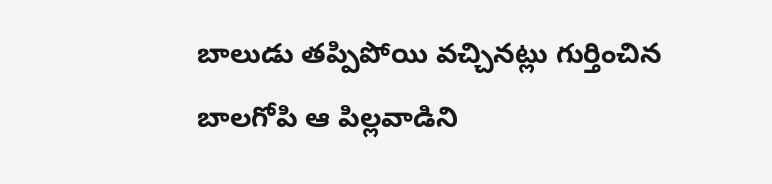బాలుడు తప్పిపోయి వచ్చినట్లు గుర్తించిన బాలగోపి ఆ పిల్లవాడిని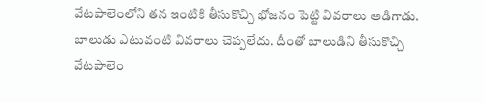వేటపాలెంలోని తన ఇంటికి తీసుకొచ్చి భోజనం పెట్టి వివరాలు అడిగాడు. బాలుడు ఎటువంటి వివరాలు చెప్పలేదు. దీంతో బాలుడిని తీసుకొచ్చి వేటపాలెం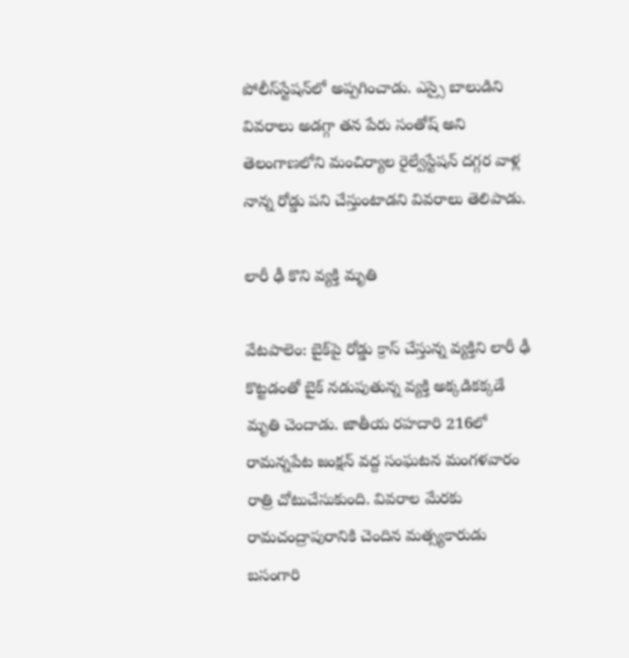పోలీస్‌స్టేషన్‌లో అప్పగించాడు. ఎస్సై బాలుడిని వివరాలు అడగ్గా తన పేరు సంతోష్‌ అని తెలంగాణలోని మంచిర్యాల రైల్వేస్టేషన్‌ దగ్గర వాళ్ల నాన్న రోడ్డు పని చేస్తుంటాడని వివరాలు తెలిపాడు.

లారీ ఢీ కొని వ్యక్తి మృతి

వేటపాలెం: బైక్‌పై రోడ్డు క్రాస్‌ చేస్తున్న వ్యక్తిని లారీ ఢీ కొట్టడంతో బైక్‌ నడుపుతున్న వ్యక్తి అక్కడికక్కడే మృతి చెందాడు. జాతీయ రహదారి 216లో రామన్నపేట జంక్షన్‌ వద్ద సంఘటన మంగళవారం రాత్రి చోటుచేసుకుంది. వివరాల మేరకు రామచంద్రాపురానికి చెందిన మత్స్యకారుడు బసంగారి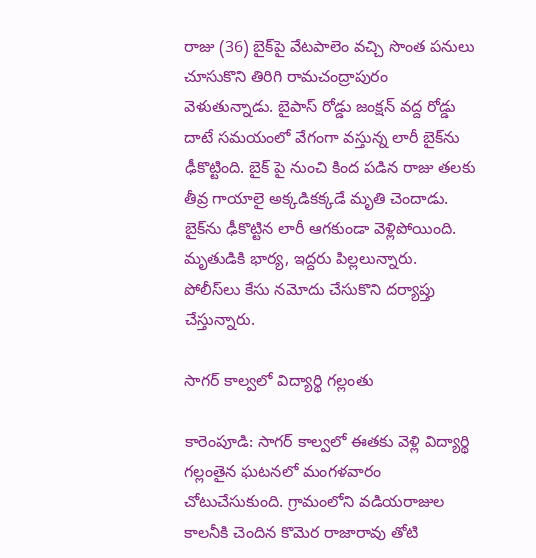రాజు (36) బైక్‌పై వేటపాలెం వచ్చి సొంత పనులు చూసుకొని తిరిగి రామచంద్రాపురం వెళుతున్నాడు. బైపాస్‌ రోడ్డు జంక్షన్‌ వద్ద రోడ్డు దాటే సమయంలో వేగంగా వస్తున్న లారీ బైక్‌ను ఢీకొట్టింది. బైక్‌ పై నుంచి కింద పడిన రాజు తలకు తీవ్ర గాయాలై అక్కడికక్కడే మృతి చెందాడు. బైక్‌ను ఢీకొట్టిన లారీ ఆగకుండా వెళ్లిపోయింది. మృతుడికి భార్య, ఇద్దరు పిల్లలున్నారు. పోలీస్‌లు కేసు నమోదు చేసుకొని దర్యాప్తు చేస్తున్నారు.

సాగర్‌ కాల్వలో విద్యార్థి గల్లంతు

కారెంపూడి: సాగర్‌ కాల్వలో ఈతకు వెళ్లి విద్యార్థి గల్లంతైన ఘటనలో మంగళవారం చోటుచేసుకుంది. గ్రామంలోని వడియరాజుల కాలనీకి చెందిన కొమెర రాజారావు తోటి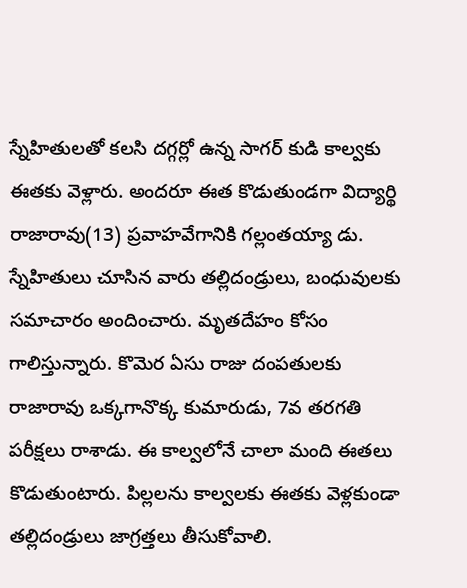స్నేహితులతో కలసి దగ్గర్లో ఉన్న సాగర్‌ కుడి కాల్వకు ఈతకు వెళ్లారు. అందరూ ఈత కొడుతుండగా విద్యార్థి రాజారావు(13) ప్రవాహవేగానికి గల్లంతయ్యా డు. స్నేహితులు చూసిన వారు తల్లిదండ్రులు, బంధువులకు సమాచారం అందించారు. మృతదేహం కోసం గాలిస్తున్నారు. కొమెర ఏసు రాజు దంపతులకు రాజారావు ఒక్కగానొక్క కుమారుడు, 7వ తరగతి పరీక్షలు రాశాడు. ఈ కాల్వలోనే చాలా మంది ఈతలు కొడుతుంటారు. పిల్లలను కాల్వలకు ఈతకు వెళ్లకుండా తల్లిదండ్రులు జాగ్రత్తలు తీసుకోవాలి.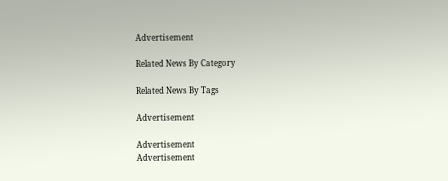Advertisement

Related News By Category

Related News By Tags

Advertisement

Advertisement
Advertisement